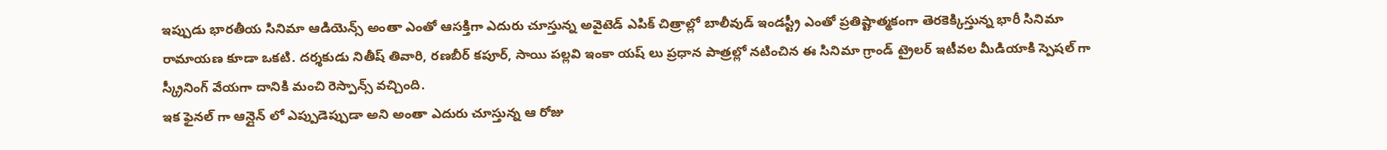ఇప్పుడు భారతీయ సినిమా ఆడియెన్స్ అంతా ఎంతో ఆసక్తిగా ఎదురు చూస్తున్న అవైటెడ్ ఎపిక్ చిత్రాల్లో బాలీవుడ్ ఇండస్ట్రీ ఎంతో ప్రతిష్టాత్మకంగా తెరకెక్కిస్తున్న భారీ సినిమా రామాయణ కూడా ఒకటి. దర్శకుడు నితీష్ తివారి, రణబీర్ కపూర్, సాయి పల్లవి ఇంకా యష్ లు ప్రధాన పాత్రల్లో నటించిన ఈ సినిమా గ్రాండ్ ట్రైలర్ ఇటీవల మీడియాకి స్పెషల్ గా స్క్రీనింగ్ వేయగా దానికి మంచి రెస్పాన్స్ వచ్చింది.
ఇక ఫైనల్ గా ఆన్లైన్ లో ఎప్పుడెప్పుడా అని అంతా ఎదురు చూస్తున్న ఆ రోజు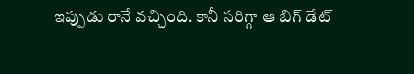ఇప్పుడు రానే వచ్చింది. కానీ సరిగ్గా ఆ బిగ్ డేట్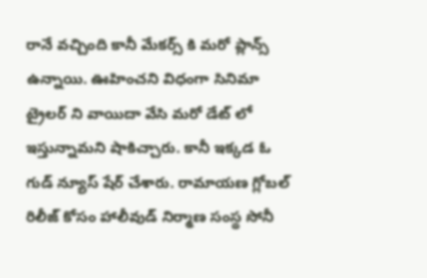రానే వచ్చింది కానీ మేకర్స్ కి మరో ప్లాన్స్ ఉన్నాయి. ఊహించని విధంగా సినిమా ట్రైలర్ ని వాయిదా వేసి మరో డేట్ లో ఇస్తున్నామని షాకిచ్చారు. కానీ ఇక్కడ ఓ గుడ్ న్యూస్ షేర్ చేశారు. రామాయణ గ్లోబల్ రిలీజ్ కోసం హాలీవుడ్ నిర్మాణ సంస్థ సోనీ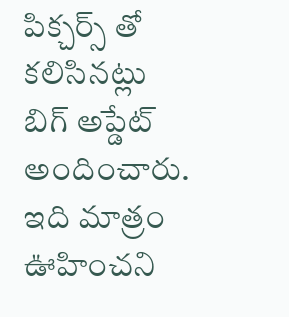పిక్చర్స్ తో కలిసినట్లు బిగ్ అప్డేట్ అందించారు. ఇది మాత్రం ఊహించని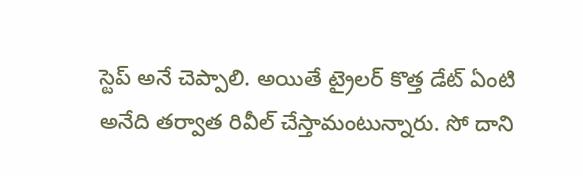స్టెప్ అనే చెప్పాలి. అయితే ట్రైలర్ కొత్త డేట్ ఏంటి అనేది తర్వాత రివీల్ చేస్తామంటున్నారు. సో దాని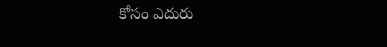కోసం ఎదురు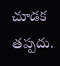చూడక తప్పదు.